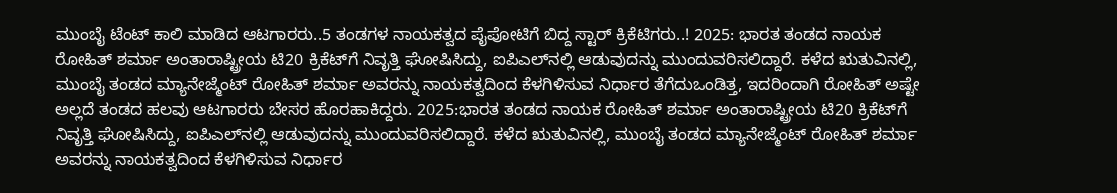ಮುಂಬೈ ಟೆಂಟ್‌ ಕಾಲಿ ಮಾಡಿದ ಆಟಗಾರರು..5 ತಂಡಗಳ ನಾಯಕತ್ವದ ಪೈಪೋಟಿಗೆ ಬಿದ್ದ ಸ್ಟಾರ್‌ ಕ್ರಿಕೆಟಿಗರು..! 2025: ಭಾರತ ತಂಡದ ನಾಯಕ ರೋಹಿತ್ ಶರ್ಮಾ ಅಂತಾರಾಷ್ಟ್ರೀಯ ಟಿ20 ಕ್ರಿಕೆಟ್‌ಗೆ ನಿವೃತ್ತಿ ಘೋಷಿಸಿದ್ದು, ಐಪಿಎಲ್‌ನಲ್ಲಿ ಆಡುವುದನ್ನು ಮುಂದುವರಿಸಲಿದ್ದಾರೆ. ಕಳೆದ ಋತುವಿನಲ್ಲಿ, ಮುಂಬೈ ತಂಡದ ಮ್ಯಾನೇಜ್ಮೆಂಟ್ ರೋಹಿತ್ ಶರ್ಮಾ ಅವರನ್ನು ನಾಯಕತ್ವದಿಂದ ಕೆಳಗಿಳಿಸುವ ನಿರ್ಧಾರ ತೆಗೆದುಒಂಡಿತ್ತ, ಇದರಿಂದಾಗಿ ರೋಹಿತ್‌ ಅಷ್ಟೇ ಅಲ್ಲದೆ ತಂಡದ ಹಲವು ಆಟಗಾರರು ಬೇಸರ ಹೊರಹಾಕಿದ್ದರು. 2025:ಭಾರತ ತಂಡದ ನಾಯಕ ರೋಹಿತ್ ಶರ್ಮಾ ಅಂತಾರಾಷ್ಟ್ರೀಯ ಟಿ20 ಕ್ರಿಕೆಟ್‌ಗೆ ನಿವೃತ್ತಿ ಘೋಷಿಸಿದ್ದು, ಐಪಿಎಲ್‌ನಲ್ಲಿ ಆಡುವುದನ್ನು ಮುಂದುವರಿಸಲಿದ್ದಾರೆ. ಕಳೆದ ಋತುವಿನಲ್ಲಿ, ಮುಂಬೈ ತಂಡದ ಮ್ಯಾನೇಜ್ಮೆಂಟ್ ರೋಹಿತ್ ಶರ್ಮಾ ಅವರನ್ನು ನಾಯಕತ್ವದಿಂದ ಕೆಳಗಿಳಿಸುವ ನಿರ್ಧಾರ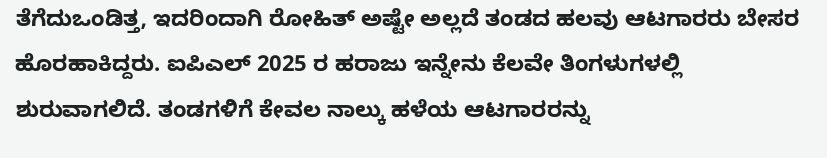ತೆಗೆದುಒಂಡಿತ್ತ, ಇದರಿಂದಾಗಿ ರೋಹಿತ್‌ ಅಷ್ಟೇ ಅಲ್ಲದೆ ತಂಡದ ಹಲವು ಆಟಗಾರರು ಬೇಸರ ಹೊರಹಾಕಿದ್ದರು. ಐಪಿಎಲ್‌ 2025 ರ ಹರಾಜು ಇನ್ನೇನು ಕೆಲವೇ ತಿಂಗಳುಗಳಲ್ಲಿ ಶುರುವಾಗಲಿದೆ. ತಂಡಗಳಿಗೆ ಕೇವಲ ನಾಲ್ಕು ಹಳೆಯ ಆಟಗಾರರನ್ನು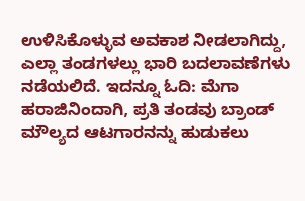ಉಳಿಸಿಕೊಳ್ಳುವ ಅವಕಾಶ ನೀಡಲಾಗಿದ್ದು, ಎಲ್ಲಾ ತಂಡಗಳಲ್ಲು ಭಾರಿ ಬದಲಾವಣೆಗಳು ನಡೆಯಲಿದೆ. ಇದನ್ನೂ ಓದಿ: ಮೆಗಾ ಹರಾಜಿನಿಂದಾಗಿ, ಪ್ರತಿ ತಂಡವು ಬ್ರಾಂಡ್ ಮೌಲ್ಯದ ಆಟಗಾರನನ್ನು ಹುಡುಕಲು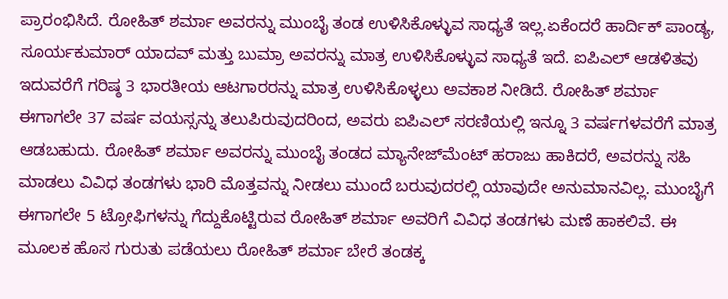ಪ್ರಾರಂಭಿಸಿದೆ. ರೋಹಿತ್ ಶರ್ಮಾ ಅವರನ್ನು ಮುಂಬೈ ತಂಡ ಉಳಿಸಿಕೊಳ್ಳುವ ಸಾಧ್ಯತೆ ಇಲ್ಲ.ಏಕೆಂದರೆ ಹಾರ್ದಿಕ್ ಪಾಂಡ್ಯ, ಸೂರ್ಯಕುಮಾರ್ ಯಾದವ್ ಮತ್ತು ಬುಮ್ರಾ ಅವರನ್ನು ಮಾತ್ರ ಉಳಿಸಿಕೊಳ್ಳುವ ಸಾಧ್ಯತೆ ಇದೆ. ಐಪಿಎಲ್ ಆಡಳಿತವು ಇದುವರೆಗೆ ಗರಿಷ್ಠ 3 ಭಾರತೀಯ ಆಟಗಾರರನ್ನು ಮಾತ್ರ ಉಳಿಸಿಕೊಳ್ಳಲು ಅವಕಾಶ ನೀಡಿದೆ. ರೋಹಿತ್ ಶರ್ಮಾ ಈಗಾಗಲೇ 37 ವರ್ಷ ವಯಸ್ಸನ್ನು ತಲುಪಿರುವುದರಿಂದ, ಅವರು ಐಪಿಎಲ್ ಸರಣಿಯಲ್ಲಿ ಇನ್ನೂ 3 ವರ್ಷಗಳವರೆಗೆ ಮಾತ್ರ ಆಡಬಹುದು. ರೋಹಿತ್ ಶರ್ಮಾ ಅವರನ್ನು ಮುಂಬೈ ತಂಡದ ಮ್ಯಾನೇಜ್‌ಮೆಂಟ್ ಹರಾಜು ಹಾಕಿದರೆ, ಅವರನ್ನು ಸಹಿ ಮಾಡಲು ವಿವಿಧ ತಂಡಗಳು ಭಾರಿ ಮೊತ್ತವನ್ನು ನೀಡಲು ಮುಂದೆ ಬರುವುದರಲ್ಲಿ ಯಾವುದೇ ಅನುಮಾನವಿಲ್ಲ. ಮುಂಬೈಗೆ ಈಗಾಗಲೇ 5 ಟ್ರೋಫಿಗಳನ್ನು ಗೆದ್ದುಕೊಟ್ಟಿರುವ ರೋಹಿತ್ ಶರ್ಮಾ ಅವರಿಗೆ ವಿವಿಧ ತಂಡಗಳು ಮಣೆ ಹಾಕಲಿವೆ. ಈ ಮೂಲಕ ಹೊಸ ಗುರುತು ಪಡೆಯಲು ರೋಹಿತ್‌ ಶರ್ಮಾ ಬೇರೆ ತಂಡಕ್ಕ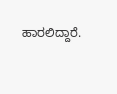ಹಾರಲಿದ್ದಾರೆ.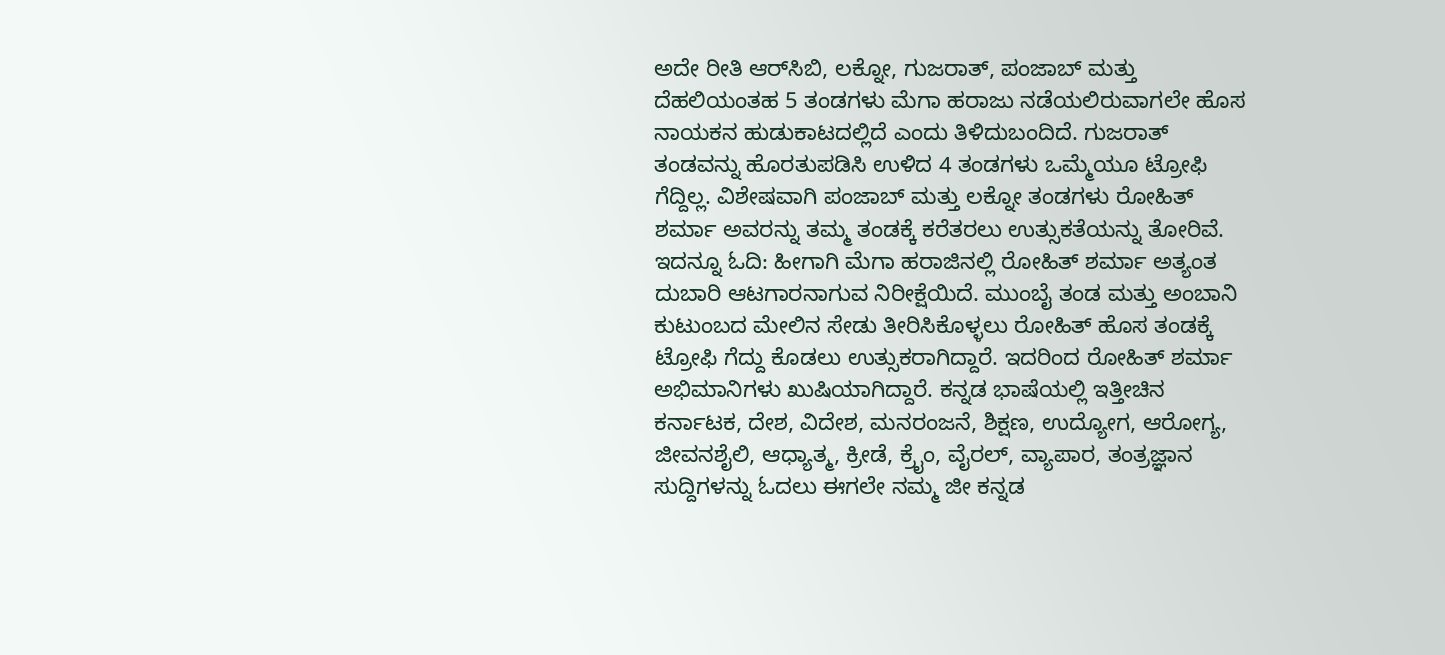ಅದೇ ರೀತಿ ಆರ್‌ಸಿಬಿ, ಲಕ್ನೋ, ಗುಜರಾತ್, ಪಂಜಾಬ್ ಮತ್ತು ದೆಹಲಿಯಂತಹ 5 ತಂಡಗಳು ಮೆಗಾ ಹರಾಜು ನಡೆಯಲಿರುವಾಗಲೇ ಹೊಸ ನಾಯಕನ ಹುಡುಕಾಟದಲ್ಲಿದೆ ಎಂದು ತಿಳಿದುಬಂದಿದೆ. ಗುಜರಾತ್ ತಂಡವನ್ನು ಹೊರತುಪಡಿಸಿ ಉಳಿದ 4 ತಂಡಗಳು ಒಮ್ಮೆಯೂ ಟ್ರೋಫಿ ಗೆದ್ದಿಲ್ಲ. ವಿಶೇಷವಾಗಿ ಪಂಜಾಬ್ ಮತ್ತು ಲಕ್ನೋ ತಂಡಗಳು ರೋಹಿತ್ ಶರ್ಮಾ ಅವರನ್ನು ತಮ್ಮ ತಂಡಕ್ಕೆ ಕರೆತರಲು ಉತ್ಸುಕತೆಯನ್ನು ತೋರಿವೆ. ಇದನ್ನೂ ಓದಿ: ಹೀಗಾಗಿ ಮೆಗಾ ಹರಾಜಿನಲ್ಲಿ ರೋಹಿತ್ ಶರ್ಮಾ ಅತ್ಯಂತ ದುಬಾರಿ ಆಟಗಾರನಾಗುವ ನಿರೀಕ್ಷೆಯಿದೆ. ಮುಂಬೈ ತಂಡ ಮತ್ತು ಅಂಬಾನಿ ಕುಟುಂಬದ ಮೇಲಿನ ಸೇಡು ತೀರಿಸಿಕೊಳ್ಳಲು ರೋಹಿತ್‌ ಹೊಸ ತಂಡಕ್ಕೆ ಟ್ರೋಫಿ ಗೆದ್ದು ಕೊಡಲು ಉತ್ಸುಕರಾಗಿದ್ದಾರೆ. ಇದರಿಂದ ರೋಹಿತ್ ಶರ್ಮಾ ಅಭಿಮಾನಿಗಳು ಖುಷಿಯಾಗಿದ್ದಾರೆ. ಕನ್ನಡ ಭಾಷೆಯಲ್ಲಿ ಇತ್ತೀಚಿನ ಕರ್ನಾಟಕ, ದೇಶ, ವಿದೇಶ, ಮನರಂಜನೆ, ಶಿಕ್ಷಣ, ಉದ್ಯೋಗ, ಆರೋಗ್ಯ, ಜೀವನಶೈಲಿ, ಆಧ್ಯಾತ್ಮ, ಕ್ರೀಡೆ, ಕ್ರೈಂ, ವೈರಲ್, ವ್ಯಾಪಾರ, ತಂತ್ರಜ್ಞಾನ ಸುದ್ದಿಗಳನ್ನು ಓದಲು ಈಗಲೇ ನಮ್ಮ ಜೀ ಕನ್ನಡ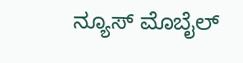ನ್ಯೂಸ್ ಮೊಬೈಲ್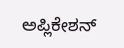ಅಪ್ಲಿಕೇಶನ್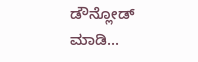ಡೌನ್ಲೋಡ್ ಮಾಡಿ...